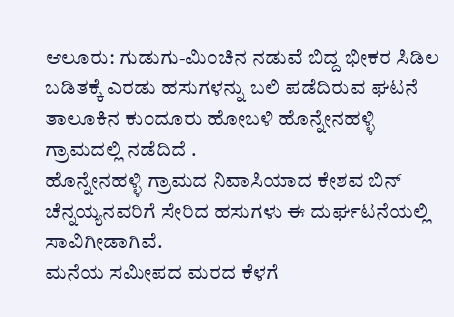ಆಲೂರು: ಗುಡುಗು-ಮಿಂಚಿನ ನಡುವೆ ಬಿದ್ದ ಭೀಕರ ಸಿಡಿಲ ಬಡಿತಕ್ಕೆ ಎರಡು ಹಸುಗಳನ್ನು ಬಲಿ ಪಡೆದಿರುವ ಘಟನೆ ತಾಲೂಕಿನ ಕುಂದೂರು ಹೋಬಳಿ ಹೊನ್ನೇನಹಳ್ಳಿ ಗ್ರಾಮದಲ್ಲಿ ನಡೆದಿದೆ .
ಹೊನ್ನೇನಹಳ್ಳಿ ಗ್ರಾಮದ ನಿವಾಸಿಯಾದ ಕೇಶವ ಬಿನ್ ಚೆನ್ನಯ್ಯನವರಿಗೆ ಸೇರಿದ ಹಸುಗಳು ಈ ದುರ್ಘಟನೆಯಲ್ಲಿ ಸಾವಿಗೀಡಾಗಿವೆ.
ಮನೆಯ ಸಮೀಪದ ಮರದ ಕೆಳಗೆ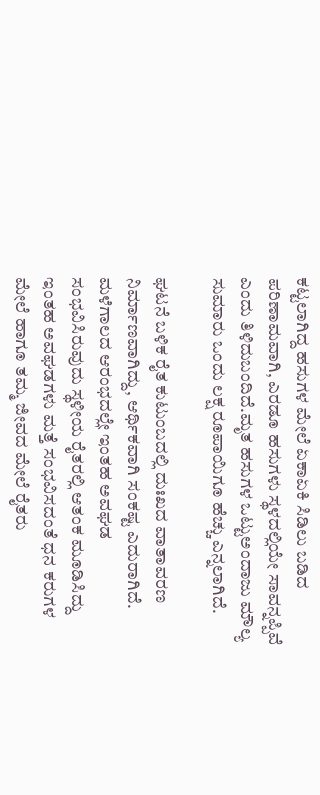ಕಟ್ಟಲಾಗಿದ್ದ ಹಸುಗಳ ಮೇಲೆ ಏಕಾಏಕಿ ಸಿಡಿಲು ಬಡಿದ ಪರಿಣಾಮವಾಗಿ, ಎರಡೂ ಹಸುಗಳು ಸ್ಥಳದಲ್ಲಿಯೇ ಸಾವನ್ನಪ್ಪಿವೆ ಎಂದು ತಿಳಿದುಬಂದಿದೆ.ಮೃತ ಹಸುಗಳ ಒಟ್ಟುಅಂದಾಜು ಮೌಲ್ಯ ಸುಮಾರು ಒಂದು ಲಕ್ಷ ರೂಪಾಯಿಗೂ ಹೆಚ್ಚು ಎನ್ನಲಾಗಿದೆ.

ಘಟನೆ ಬಳಿಕ ರೈತ ಕುಟುಂಬದಲ್ಲಿ ದುಃಖದ ವಾತಾವರಣ ನಿರ್ಮಾಣವಾಗಿದ್ದು, ಆರ್ಥಿಕವಾಗಿ ಸಂಕಷ್ಟ ಎದುರಾಗಿದೆ. ಮಳೆಗಾಲದ ಆರಂಭದಲ್ಲೇ ಇಂತಹ ಅವಘಡ ಸಂಭವಿಸಿರುವುದು ಸ್ಥಳೀಯ ರೈತರಲ್ಲಿ ಆತಂಕ ಮೂಡಿಸಿದ್ದು ಇಂತಹ ಅವಘಡಗಳು ಮತ್ತೆ ಸಂಭವಿಸದಂತೆ ಧನ ಕರುಗಳ ಮೇಲೆ ಹಾಗೂ ತಮ್ಮ ಜೀವದ ಮೇಲೆ ರೈತರು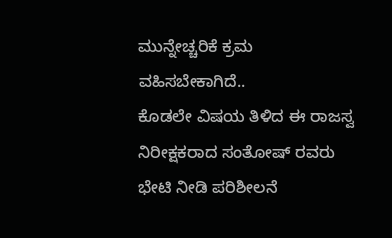ಮುನ್ನೇಚ್ಚರಿಕೆ ಕ್ರಮ ವಹಿಸಬೇಕಾಗಿದೆ..
ಕೊಡಲೇ ವಿಷಯ ತಿಳಿದ ಈ ರಾಜಸ್ವ ನಿರೀಕ್ಷಕರಾದ ಸಂತೋಷ್ ರವರು ಭೇಟಿ ನೀಡಿ ಪರಿಶೀಲನೆ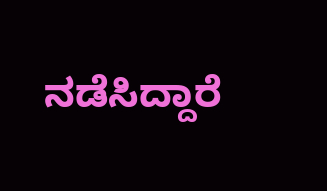ನಡೆಸಿದ್ದಾರೆ